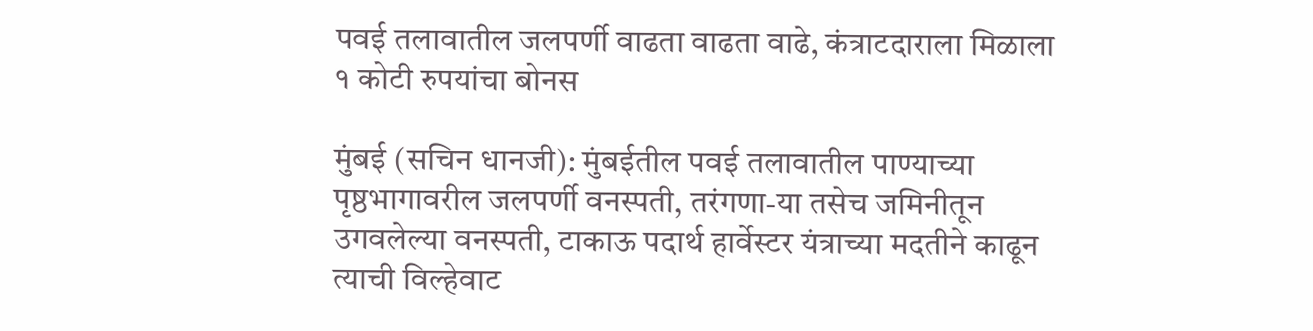पवई तलावातील जलपर्णी वाढता वाढता वाढे, कंत्राटदाराला मिळाला १ कोटी रुपयांचा बोनस

मुंबई (सचिन धानजी): मुंबईतील पवई तलावातील पाण्याच्या पृष्ठभागावरील जलपर्णी वनस्पती, तरंगणा-या तसेच जमिनीतून उगवलेल्या वनस्पती, टाकाऊ पदार्थ हार्वेस्टर यंत्राच्या मदतीने काढून त्याची विल्हेवाट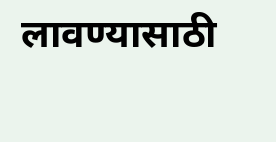लावण्यासाठी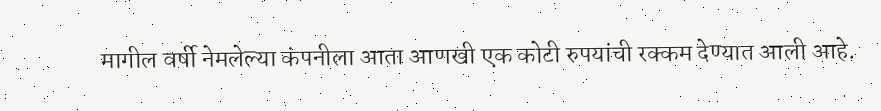मागील वर्षी नेमलेल्या कंपनीला आता आणखी एक कोटी रुपयांची रक्कम देण्यात आली आहे.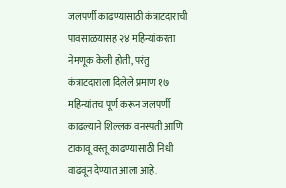जलपर्णी काढण्यासाठी कंत्राटदाराची पावसाळयासह २४ महिन्यांकरता नेमणूक केली होती, परंतु कंत्राटदाराला दिलेले प्रमाण १७ महिन्यांतच पूर्ण करून जलपर्णी काढल्याने शिल्लक वनस्पती आणि टाकावू वस्तू काढण्यासाठी निधी वाढवून देण्यात आला आहे.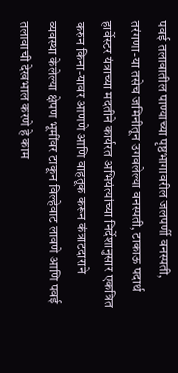पवई तलावातील पाण्याच्या पृष्ठभागावरील जलपर्णी वनस्पती, तरंगणा-या तसेच जमिनीतून उगवलेल्या वनस्पती, टाकाऊ पदार्थ हार्वेस्टर यंत्राच्या मदतीने कार्यरत अभियंत्यांच्या निर्देशानुसार एकत्रित करुन किना-यावर आणणे आणि वाहतूक करून कंत्राटदाराने व्यवस्था केलेल्या क्षेपण भूमींवर टाकून विल्हेवाट लावणे आणि पवई तलावाची देखभाल करणे हे काम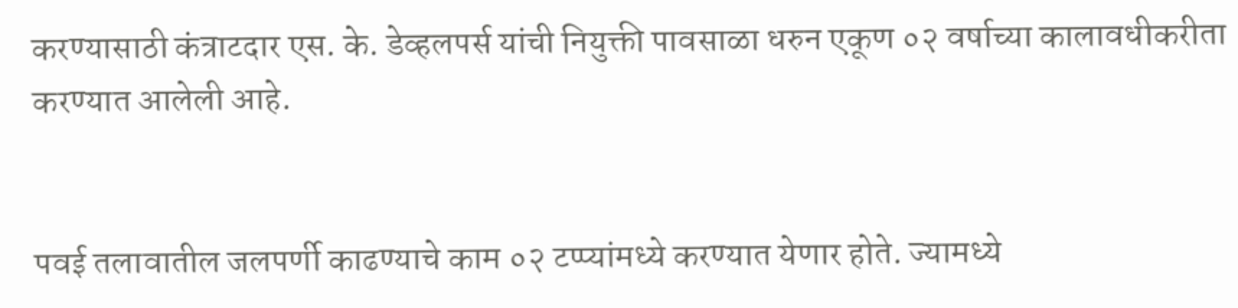करण्यासाठी कंत्राटदार एस. के. डेव्हलपर्स यांची नियुक्ती पावसाळा धरुन एकूण ०२ वर्षाच्या कालावधीकरीता करण्यात आलेली आहे.


पवई तलावातील जलपर्णी काढण्याचे काम ०२ टप्प्यांमध्ये करण्यात येणार होते. ज्यामध्ये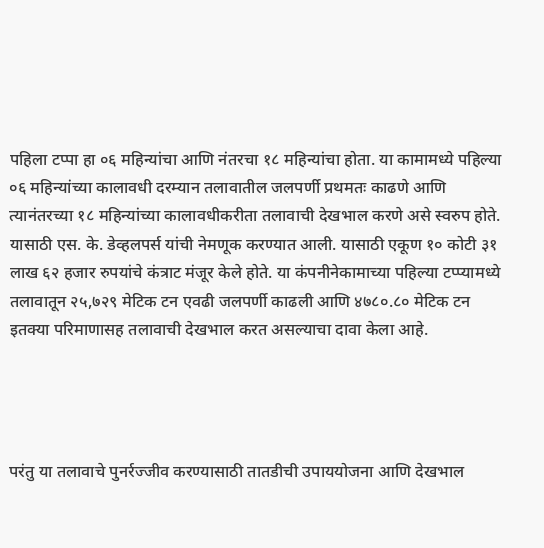पहिला टप्पा हा ०६ महिन्यांचा आणि नंतरचा १८ महिन्यांचा होता. या कामामध्ये पहिल्या ०६ महिन्यांच्या कालावधी दरम्यान तलावातील जलपर्णी प्रथमतः काढणे आणि त्यानंतरच्या १८ महिन्यांच्या कालावधीकरीता तलावाची देखभाल करणे असे स्वरुप होते. यासाठी एस. के. डेव्हलपर्स यांची नेमणूक करण्यात आली. यासाठी एकूण १० कोटी ३१ लाख ६२ हजार रुपयांचे कंत्राट मंजूर केले होते. या कंपनीनेकामाच्या पहिल्या टप्प्यामध्ये तलावातून २५,७२९ मेटिक टन एवढी जलपर्णी काढली आणि ४७८०.८० मेटिक टन इतक्या परिमाणासह तलावाची देखभाल करत असल्याचा दावा केला आहे.




परंतु या तलावाचे पुनर्रज्जीव करण्यासाठी तातडीची उपाययोजना आणि देखभाल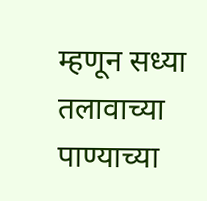म्हणून सध्या तलावाच्या पाण्याच्या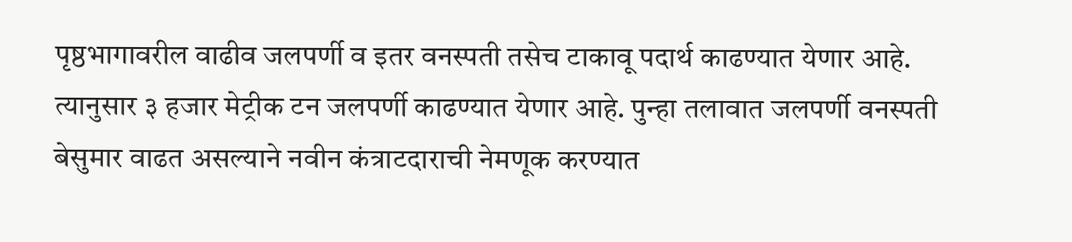पृष्ठभागावरील वाढीव जलपर्णी व इतर वनस्पती तसेच टाकावू पदार्थ काढण्यात येणार आहे. त्यानुसार ३ हजार मेट्रीक टन जलपर्णी काढण्यात येणार आहे. पुन्हा तलावात जलपर्णी वनस्पती बेसुमार वाढत असल्याने नवीन कंत्राटदाराची नेमणूक करण्यात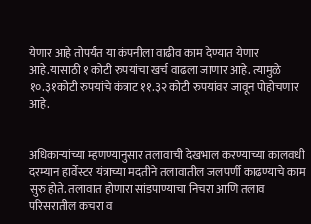येणार आहे तोपर्यंत या कंपनीला वाढीव काम देण्यात येणार आहे.यासाठी १ कोटी रुपयांचा खर्च वाढला जाणार आहे. त्यामुळे १०.३१कोटी रुपयांचे कंत्राट ११.३२ कोटी रुपयांवर जावून पोहोचणार आहे.


अधिकाऱ्यांच्या म्हणण्यानुसार तलावाची देखभाल करण्याच्या कालवधी दरम्यान हार्वेस्टर यंत्राच्या मदतीने तलावातील जलपर्णी काढण्याचे काम सुरु होते. तलावात होणारा सांडपाण्याचा निचरा आणि तलाव परिसरातील कचरा व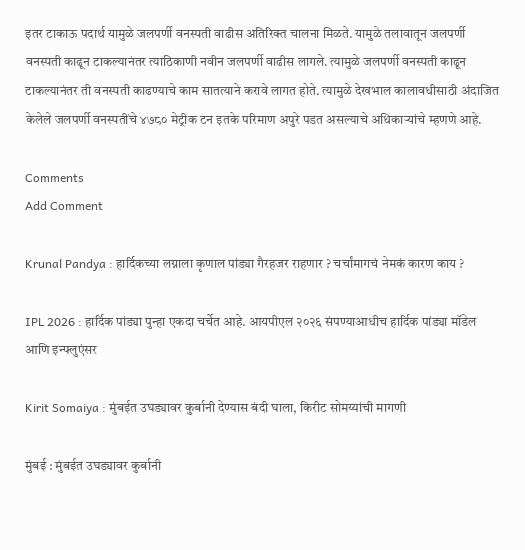इतर टाकाऊ पदार्थ यामुळे जलपर्णी वनस्पती वाढीस अतिरिक्त चालना मिळते. यामुळे तलावातून जलपर्णी वनस्पती काढून टाकल्यानंतर त्याठिकाणी नवीन जलपर्णी वाढीस लागले. त्यामुळे जलपर्णी वनस्पती काढून टाकल्यानंतर ती वनस्पती काढण्याचे काम सातत्याने करावे लागत होते. त्यामुळे देखभाल कालावधीसाठी अंदाजित केलेले जलपर्णी वनस्पतींचे ४७८० मेट्रीक टन इतके परिमाण अपुरे पडत असल्याचे अधिकाऱ्यांचे म्हणणे आहे.

Comments
Add Comment

Krunal Pandya : हार्दिकच्या लग्नाला कृणाल पांड्या गैरहजर राहणार ? चर्चांमागचं नेमकं कारण काय ?

IPL 2026 : हार्दिक पांड्या पुन्हा एकदा चर्चेत आहे. आयपीएल २०२६ संपण्याआधीच हार्दिक पांड्या मॉडेल आणि इन्फ्लुएंसर

Kirit Somaiya : मुंबईत उघड्यावर कुर्बानी देण्यास बंदी घाला, किरीट सोमय्यांची मागणी

मुंबई : मुंबईत उघड्यावर कुर्बानी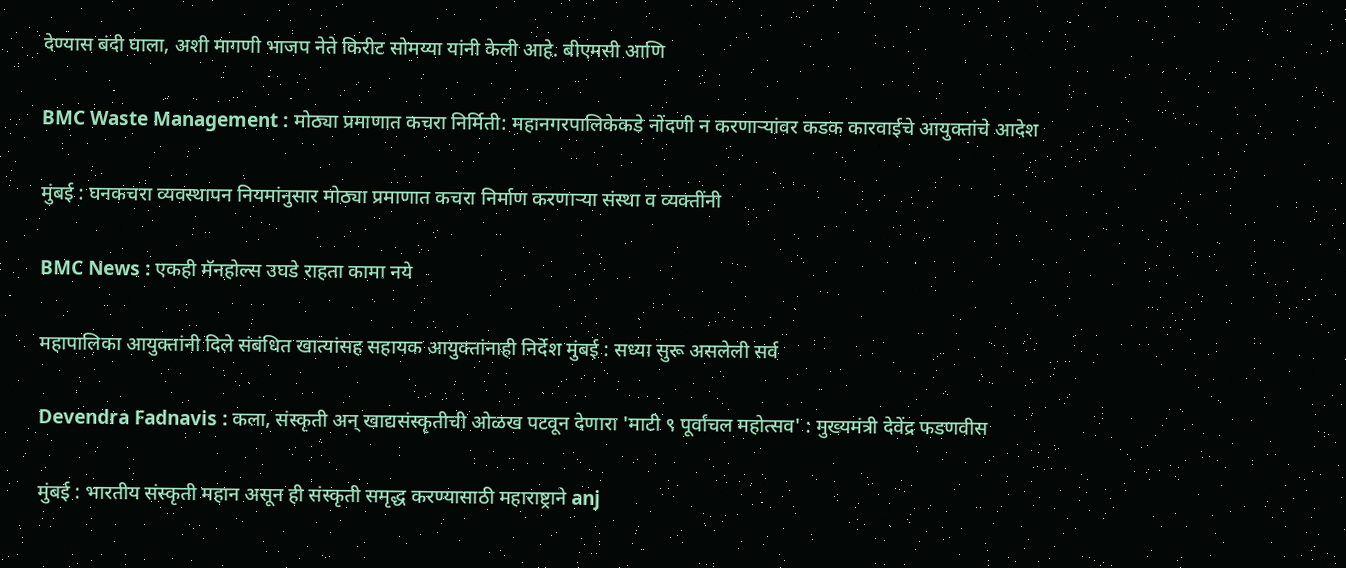देण्यास बंदी घाला, अशी मागणी भाजप नेते किरीट सोमय्या यांनी केली आहे. बीएमसी आणि

BMC Waste Management : मोठ्या प्रमाणात कचरा निर्मिती: महानगरपालिकेकडे नोंदणी न करणाऱ्यांवर कडक कारवाईचे आयुक्तांचे आदेश

मुंबई : घनकचरा व्यवस्थापन नियमांनुसार मोठ्या प्रमाणात कचरा निर्माण करणाऱ्या संस्था व व्यक्तींनी

BMC News : एकही मॅनहोल्स उघडे राहता कामा नये

महापालिका आयुक्तांनी दिले संबंधित खात्यांसह सहायक आयुक्तांनाही निर्देश मुंबई : सध्या सुरू असलेली सर्व

Devendra Fadnavis : कला, संस्कृती अन् खाद्यसंस्कृतीची ओळख पटवून देणारा 'माटी ९ पूर्वांचल महोत्सव' : मुख्यमंत्री देवेंद्र फडणवीस

मुंबई : भारतीय संस्कृती महान असून ही संस्कृती समृद्ध करण्यासाठी महाराष्ट्राने anj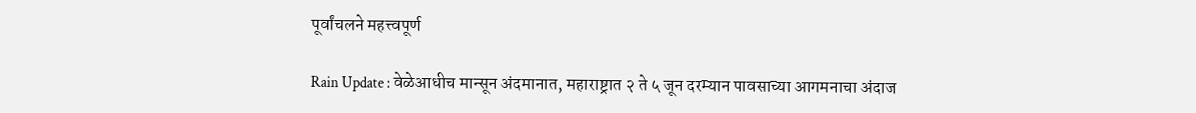पूर्वांचलने महत्त्वपूर्ण

Rain Update : वेळेआधीच मान्सून अंदमानात, महाराष्ट्रात २ ते ५ जून दरम्यान पावसाच्या आगमनाचा अंदाज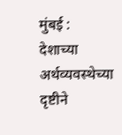मुंबई : देशाच्या अर्थव्यवस्थेच्या दृष्टीने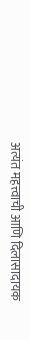अत्यंत महत्त्वाची आणि दिलासादायक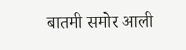बातमी समोर आली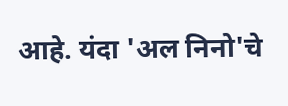आहे. यंदा 'अल निनो'चे